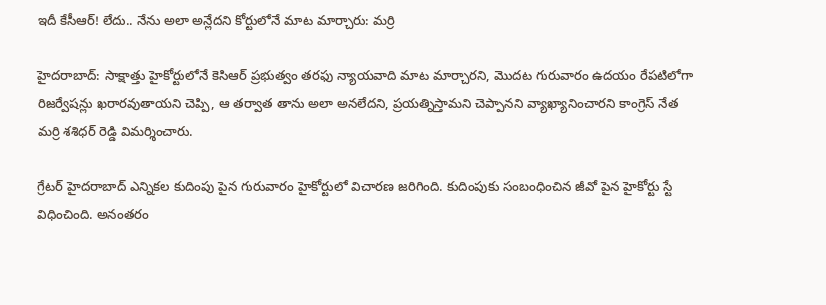ఇదీ కేసీఆర్! లేదు.. నేను అలా అన్లేదని కోర్టులోనే మాట మార్చారు: మర్రి

హైదరాబాద్: సాక్షాత్తు హైకోర్టులోనే కెసిఆర్ ప్రభుత్వం తరఫు న్యాయవాది మాట మార్చారని, మొదట గురువారం ఉదయం రేపటిలోగా రిజర్వేషన్లు ఖరారవుతాయని చెప్పి, ఆ తర్వాత తాను అలా అనలేదని, ప్రయత్నిస్తామని చెప్పానని వ్యాఖ్యానించారని కాంగ్రెస్ నేత మర్రి శశిధర్ రెడ్డి విమర్శించారు.

గ్రేటర్ హైదరాబాద్ ఎన్నికల కుదింపు పైన గురువారం హైకోర్టులో విచారణ జరిగింది. కుదింపుకు సంబంధించిన జీవో పైన హైకోర్టు స్టే విధించింది. అనంతరం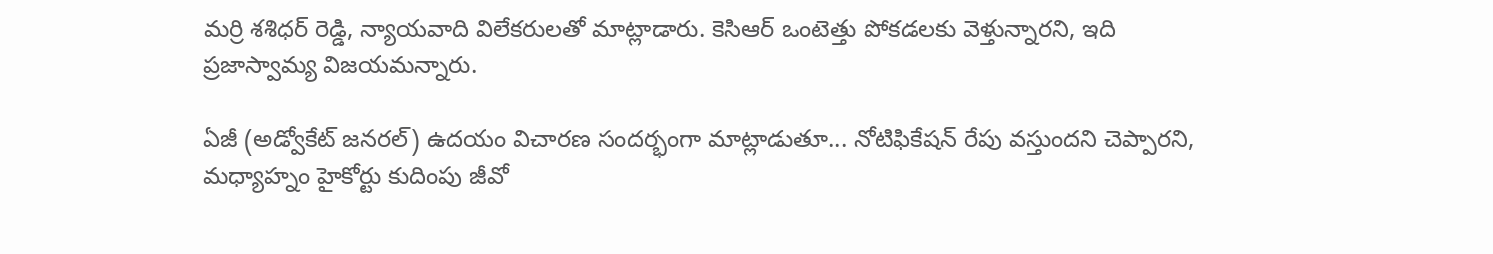మర్రి శశిధర్ రెడ్డి, న్యాయవాది విలేకరులతో మాట్లాడారు. కెసిఆర్ ఒంటెత్తు పోకడలకు వెళ్తున్నారని, ఇది ప్రజాస్వామ్య విజయమన్నారు.

ఏజీ (అడ్వోకేట్ జనరల్) ఉదయం విచారణ సందర్భంగా మాట్లాడుతూ... నోటిఫికేషన్ రేపు వస్తుందని చెప్పారని, మధ్యాహ్నం హైకోర్టు కుదింపు జీవో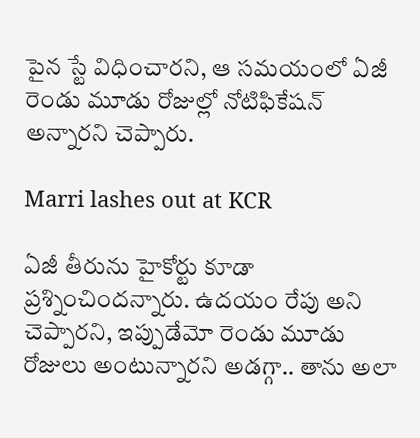పైన స్టే విధించారని, ఆ సమయంలో ఏజీ రెండు మూడు రోజుల్లో నోటిఫికేషన్ అన్నారని చెప్పారు.

Marri lashes out at KCR

ఏజీ తీరును హైకోర్టు కూడా ప్రశ్నించిందన్నారు. ఉదయం రేపు అని చెప్పారని, ఇప్పుడేమో రెండు మూడు రోజులు అంటున్నారని అడగ్గా.. తాను అలా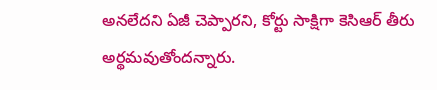అనలేదని ఏజీ చెప్పారని, కోర్టు సాక్షిగా కెసిఆర్ తీరు అర్థమవుతోందన్నారు.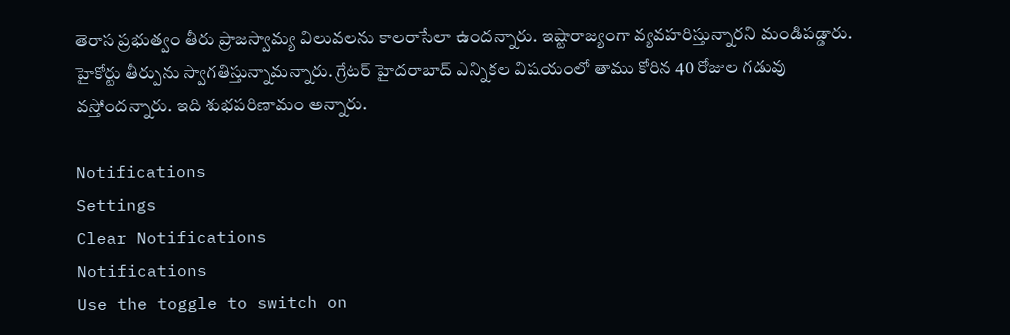తెరాస ప్రభుత్వం తీరు ప్రాజస్వామ్య విలువలను కాలరాసేలా ఉందన్నారు. ఇష్టారాజ్యంగా వ్యవహరిస్తున్నారని మండిపడ్డారు. హైకోర్టు తీర్పును స్వాగతిస్తున్నామన్నారు. గ్రేటర్ హైదరాబాద్ ఎన్నికల విషయంలో తాము కోరిన 40 రోజుల గడువు వస్తోందన్నారు. ఇది శుభపరిణామం అన్నారు.

Notifications
Settings
Clear Notifications
Notifications
Use the toggle to switch on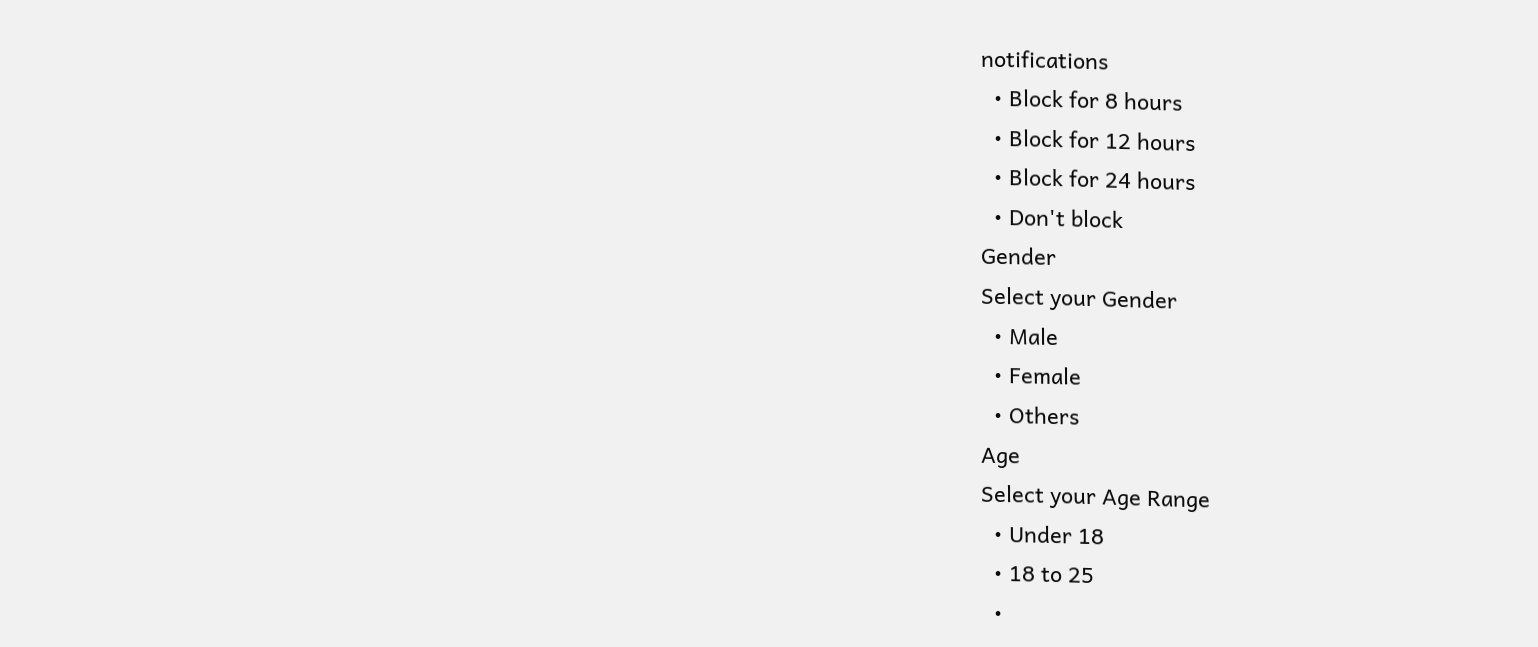notifications
  • Block for 8 hours
  • Block for 12 hours
  • Block for 24 hours
  • Don't block
Gender
Select your Gender
  • Male
  • Female
  • Others
Age
Select your Age Range
  • Under 18
  • 18 to 25
  •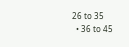26 to 35
  • 36 to 45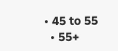• 45 to 55
  • 55+